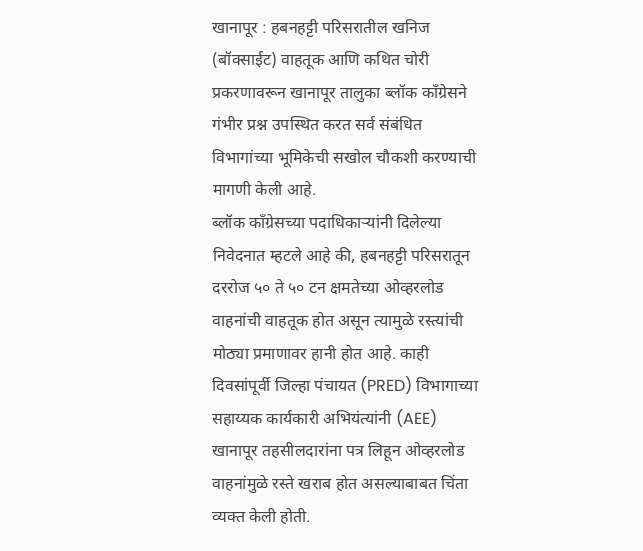खानापूर : हबनहट्टी परिसरातील खनिज (बॉक्साईट) वाहतूक आणि कथित चोरी प्रकरणावरून खानापूर तालुका ब्लॉक काँग्रेसने गंभीर प्रश्न उपस्थित करत सर्व संबंधित विभागांच्या भूमिकेची सखोल चौकशी करण्याची मागणी केली आहे.
ब्लॉक काँग्रेसच्या पदाधिकाऱ्यांनी दिलेल्या निवेदनात म्हटले आहे की, हबनहट्टी परिसरातून दररोज ५० ते ५० टन क्षमतेच्या ओव्हरलोड वाहनांची वाहतूक होत असून त्यामुळे रस्त्यांची मोठ्या प्रमाणावर हानी होत आहे. काही दिवसांपूर्वी जिल्हा पंचायत (PRED) विभागाच्या सहाय्यक कार्यकारी अभियंत्यांनी (AEE) खानापूर तहसीलदारांना पत्र लिहून ओव्हरलोड वाहनांमुळे रस्ते खराब होत असल्याबाबत चिंता व्यक्त केली होती.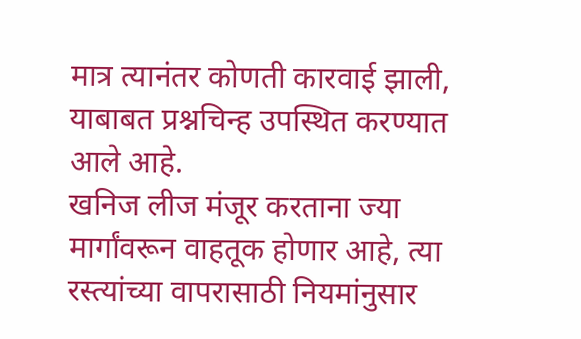मात्र त्यानंतर कोणती कारवाई झाली, याबाबत प्रश्नचिन्ह उपस्थित करण्यात आले आहे.
खनिज लीज मंजूर करताना ज्या मार्गांवरून वाहतूक होणार आहे, त्या रस्त्यांच्या वापरासाठी नियमांनुसार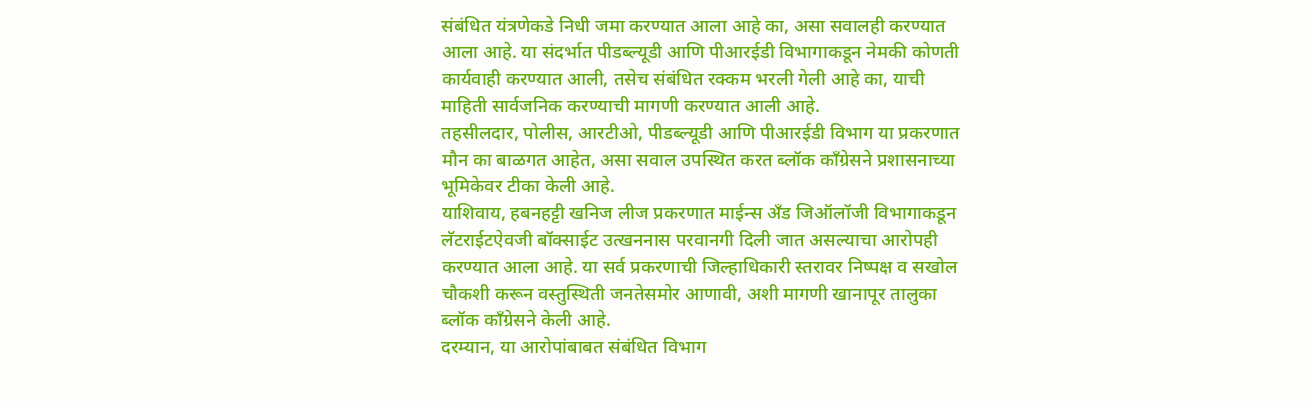संबंधित यंत्रणेकडे निधी जमा करण्यात आला आहे का, असा सवालही करण्यात आला आहे. या संदर्भात पीडब्ल्यूडी आणि पीआरईडी विभागाकडून नेमकी कोणती कार्यवाही करण्यात आली, तसेच संबंधित रक्कम भरली गेली आहे का, याची माहिती सार्वजनिक करण्याची मागणी करण्यात आली आहे.
तहसीलदार, पोलीस, आरटीओ, पीडब्ल्यूडी आणि पीआरईडी विभाग या प्रकरणात मौन का बाळगत आहेत, असा सवाल उपस्थित करत ब्लॉक काँग्रेसने प्रशासनाच्या भूमिकेवर टीका केली आहे.
याशिवाय, हबनहट्टी खनिज लीज प्रकरणात माईन्स अँड जिऑलॉजी विभागाकडून लॅटराईटऐवजी बॉक्साईट उत्खननास परवानगी दिली जात असल्याचा आरोपही करण्यात आला आहे. या सर्व प्रकरणाची जिल्हाधिकारी स्तरावर निष्पक्ष व सखोल चौकशी करून वस्तुस्थिती जनतेसमोर आणावी, अशी मागणी खानापूर तालुका ब्लॉक काँग्रेसने केली आहे.
दरम्यान, या आरोपांबाबत संबंधित विभाग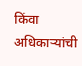किंवा अधिकाऱ्यांची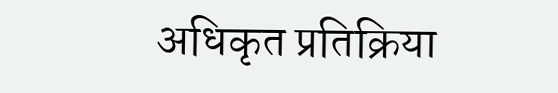अधिकृत प्रतिक्रिया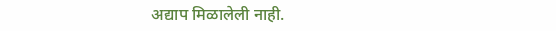अद्याप मिळालेली नाही.